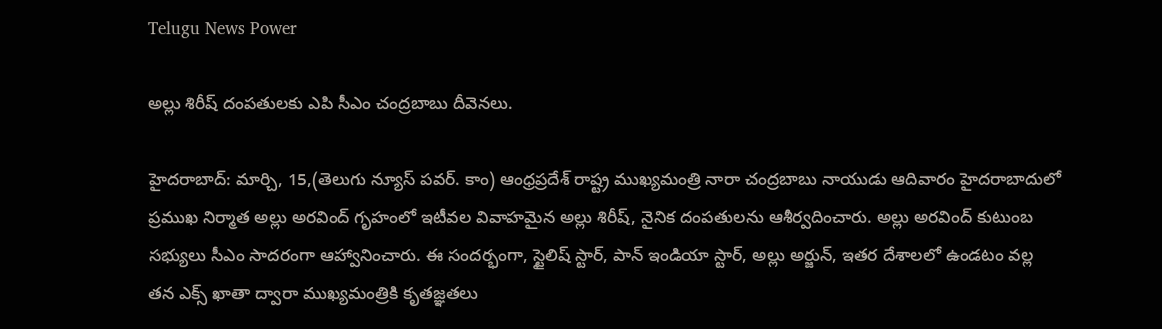Telugu News Power

అల్లు శిరీష్ దంపతులకు ఎపి సీఎం చంద్రబాబు దీవెనలు.

హైదరాబాద్: మార్చి, 15,(తెలుగు న్యూస్ పవర్. కాం) ఆంధ్రప్రదేశ్ రాష్ట్ర ముఖ్యమంత్రి నారా చంద్రబాబు నాయుడు ఆదివారం హైదరాబాదులో ప్రముఖ నిర్మాత అల్లు అరవింద్ గృహంలో ఇటీవల వివాహమైన అల్లు శిరీష్, నైనిక దంపతులను ఆశీర్వదించారు. అల్లు అరవింద్ కుటుంబ సభ్యులు సీఎం సాదరంగా ఆహ్వానించారు. ఈ సందర్భంగా, స్టైలిష్ స్టార్, పాన్ ఇండియా స్టార్, అల్లు అర్జున్, ఇతర దేశాలలో ఉండటం వల్ల తన ఎక్స్ ఖాతా ద్వారా ముఖ్యమంత్రికి కృతజ్ఞతలు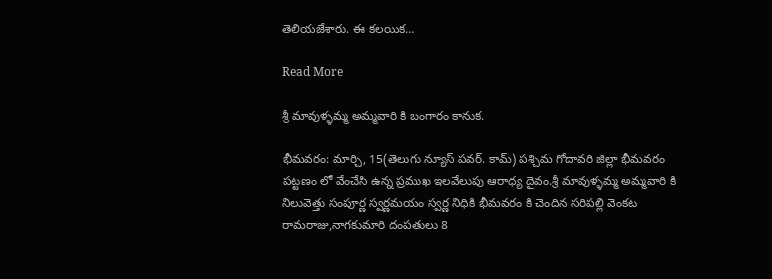తెలియజేశారు. ఈ కలయిక…

Read More

శ్రీ మావుళ్ళమ్మ అమ్మవారి కి బంగారం కానుక.

భీమవరం: మార్చి, 15(తెలుగు న్యూస్ పవర్. కామ్) పశ్చిమ గోదావరి జిల్లా భీమవరం పట్టణం లో వేంచేసి ఉన్న ప్రముఖ ఇలవేలుపు ఆరాధ్య దైవం.శ్రీ మావుళ్ళమ్మ అమ్మవారి కి నిలువెత్తు సంపూర్ణ స్వర్ణమయం స్వర్ణ నిధికి భీమవరం కి చెందిన సరిపల్లి వెంకట రామరాజు,నాగకుమారి దంపతులు 8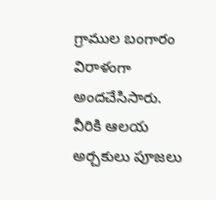గ్రాముల బంగారం విరాళంగా అందచేసిసారు. వీరికి ఆలయ అర్చకులు పూజలు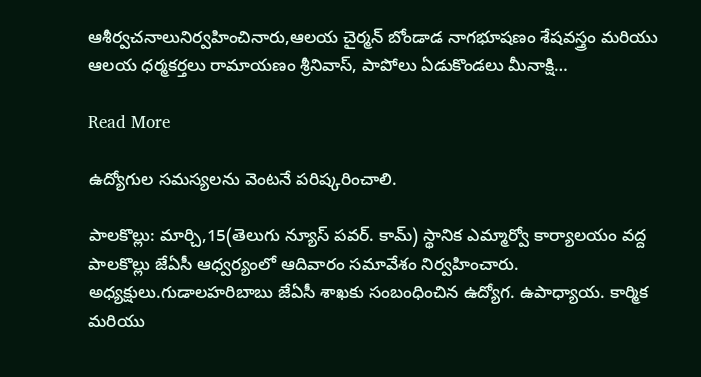ఆశీర్వచనాలునిర్వహించినారు,ఆలయ చైర్మన్ బోండాడ నాగభూషణం శేషవస్త్రం మరియు ఆలయ ధర్మకర్తలు రామాయణం శ్రీనివాస్, పాపోలు ఏడుకొండలు మీనాక్షి…

Read More

ఉద్యోగుల సమస్యలను వెంటనే పరిష్కరించాలి.

పాలకొల్లు: మార్చి,15(తెలుగు న్యూస్ పవర్. కామ్) స్థానిక ఎమ్మార్వో కార్యాలయం వద్ద పాలకొల్లు జేఏసీ ఆధ్వర్యంలో ఆదివారం సమావేశం నిర్వహించారు. అధ్యక్షులు.గుడాలహరిబాబు జేఏసీ శాఖకు సంబంధించిన ఉద్యోగ. ఉపాధ్యాయ. కార్మిక మరియు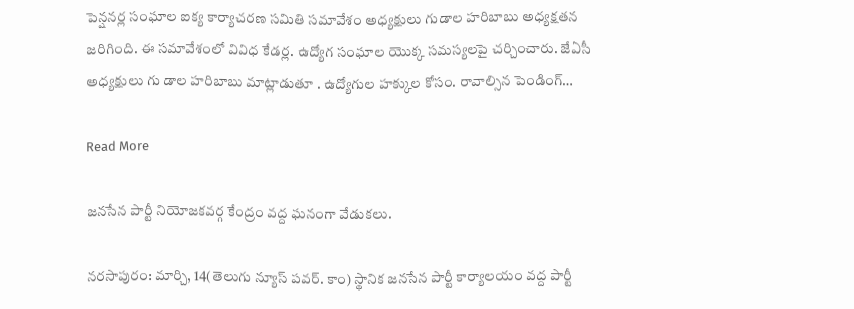పెన్షనర్ల సంఘాల ఐక్య కార్యాచరణ సమితి సమావేశం అధ్యక్షులు గుడాల హరిబాబు అధ్యక్షతన జరిగింది. ఈ సమావేశంలో వివిధ కేడర్ల. ఉద్యోగ సంఘాల యొక్క సమస్యలపై చర్చించారు. జేఏసీ అధ్యక్షులు గు డాల హరిబాబు మాట్లాడుతూ . ఉద్యోగుల హక్కుల కోసం. రావాల్సిన పెండింగ్…

Read More

జనసేన పార్టీ నియోజకవర్గ కేంద్రం వద్ద ఘనంగా వేడుకలు.

నరసాపురం: మార్చి, 14(తెలుగు న్యూస్ పవర్. కాం) స్థానిక జనసేన పార్టీ కార్యాలయం వద్ద పార్టీ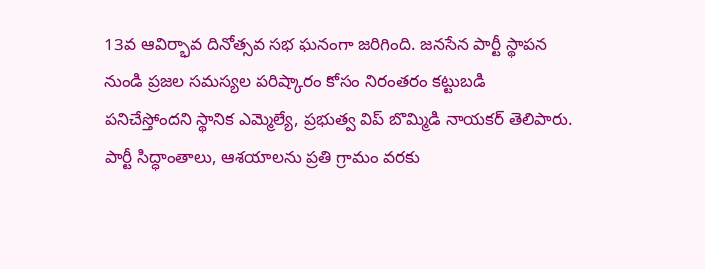13వ ఆవిర్భావ దినోత్సవ సభ ఘనంగా జరిగింది. జనసేన పార్టీ స్థాపన నుండి ప్రజల సమస్యల పరిష్కారం కోసం నిరంతరం కట్టుబడి పనిచేస్తోందని స్థానిక ఎమ్మెల్యే, ప్రభుత్వ విప్ బొమ్మిడి నాయకర్ తెలిపారు. పార్టీ సిద్ధాంతాలు, ఆశయాలను ప్రతి గ్రామం వరకు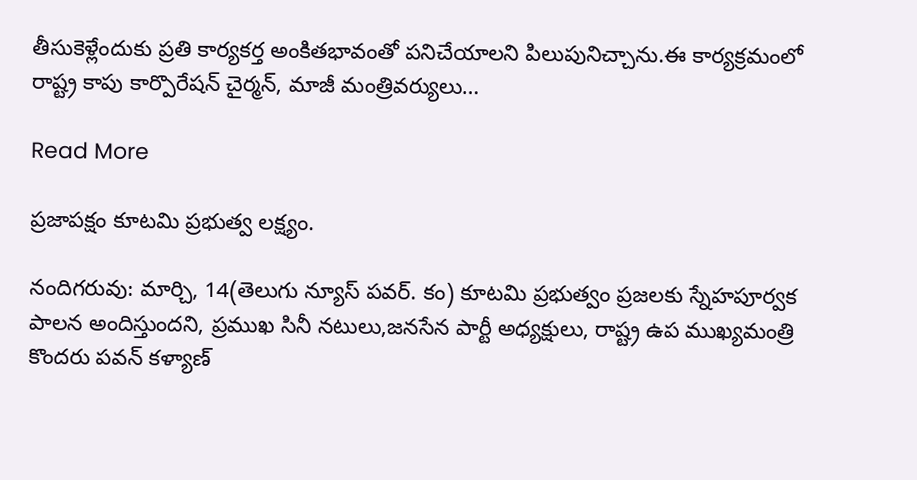తీసుకెళ్లేందుకు ప్రతి కార్యకర్త అంకితభావంతో పనిచేయాలని పిలుపునిచ్చాను.ఈ కార్యక్రమంలో రాష్ట్ర కాపు కార్పొరేషన్ చైర్మన్, మాజీ మంత్రివర్యులు…

Read More

ప్రజాపక్షం కూటమి ప్రభుత్వ లక్ష్యం.

నందిగరువు: మార్చి, 14(తెలుగు న్యూస్ పవర్. కం) కూటమి ప్రభుత్వం ప్రజలకు స్నేహపూర్వక పాలన అందిస్తుందని, ప్రముఖ సినీ నటులు,జనసేన పార్టీ అధ్యక్షులు, రాష్ట్ర ఉప ముఖ్యమంత్రి కొందరు పవన్ కళ్యాణ్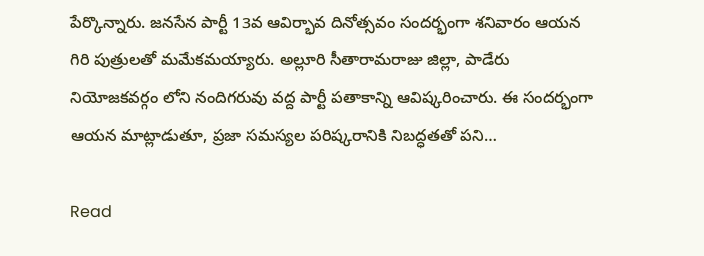పేర్కొన్నారు. జనసేన పార్టీ 13వ ఆవిర్భావ దినోత్సవం సందర్భంగా శనివారం ఆయన గిరి పుత్రులతో మమేకమయ్యారు. అల్లూరి సీతారామరాజు జిల్లా, పాడేరు నియోజకవర్గం లోని నందిగరువు వద్ద పార్టీ పతాకాన్ని ఆవిష్కరించారు. ఈ సందర్భంగా ఆయన మాట్లాడుతూ, ప్రజా సమస్యల పరిష్కరానికి నిబద్ధతతో పని…

Read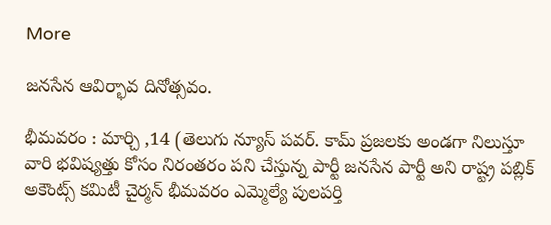More

జనసేన ఆవిర్భావ దినోత్సవం.

భీమవరం : మార్చి ,14 (తెలుగు న్యూస్ పవర్. కామ్ ప్రజలకు అండగా నిలుస్తూ వారి భవిష్యత్తు కోసం నిరంతరం పని చేస్తున్న పార్టీ జనసేన పార్టీ అని రాష్ట్ర పబ్లిక్ అకౌంట్స్ కమిటీ చైర్మన్ భీమవరం ఎమ్మెల్యే పులపర్తి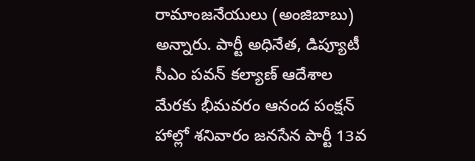రామాంజనేయులు (అంజిబాబు) అన్నారు. పార్టీ అధినేత, డిప్యూటీ సీఎం పవన్ కల్యాణ్ ఆదేశాల మేరకు భీమవరం ఆనంద పంక్షన్ హాల్లో శనివారం జనసేన పార్టీ 13వ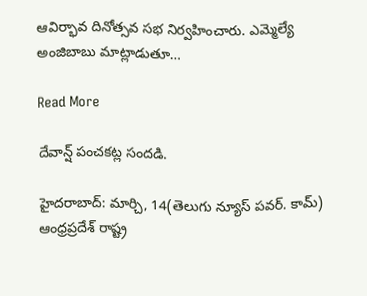ఆవిర్భావ దినోత్సవ సభ నిర్వహించారు. ఎమ్మెల్యే అంజిబాబు మాట్లాడుతూ…

Read More

దేవాన్ష్ పంచకట్ల సందడి.

హైదరాబాద్: మార్చి, 14(తెలుగు న్యూస్ పవర్. కామ్) ఆంధ్రప్రదేశ్ రాష్ట్ర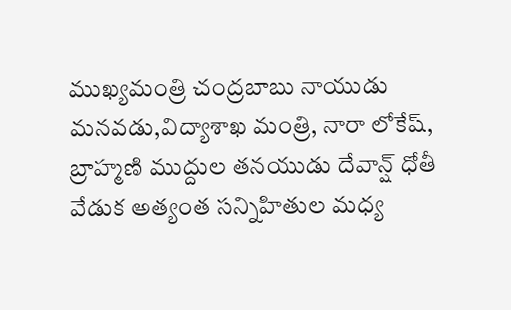ముఖ్యమంత్రి చంద్రబాబు నాయుడు మనవడు,విద్యాశాఖ మంత్రి, నారా లోకేష్, బ్రాహ్మణి ముద్దుల తనయుడు దేవాన్ష్ ధోతీ వేడుక అత్యంత సన్నిహితుల మధ్య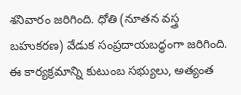శనివారం జరిగింది. ధోతి (నూతన వస్త్ర బహుకరణ) వేడుక సంప్రదాయబద్ధంగా జరిగింది. ఈ కార్యక్రమాన్ని కుటుంబ సభ్యులు, అత్యంత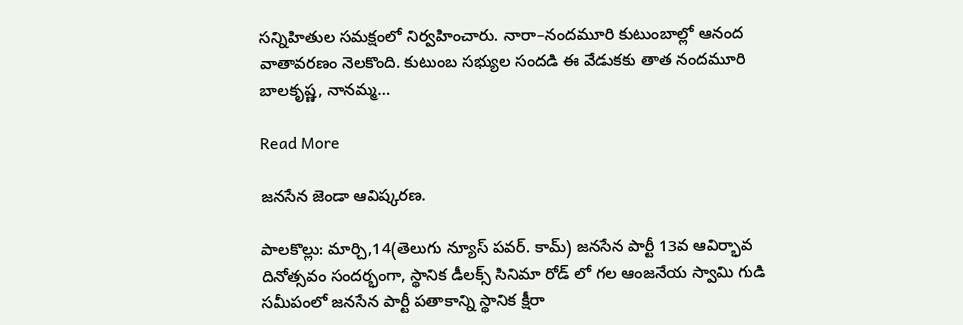సన్నిహితుల సమక్షంలో నిర్వహించారు. నారా–నందమూరి కుటుంబాల్లో ఆనంద వాతావరణం నెలకొంది. కుటుంబ సభ్యుల సందడి ఈ వేడుకకు తాత నందమూరి బాలకృష్ణ, నానమ్మ…

Read More

జనసేన జెండా ఆవిష్కరణ.

పాలకొల్లు: మార్చి,14(తెలుగు న్యూస్ పవర్. కామ్) జనసేన పార్టీ 13వ ఆవిర్భావ దినోత్సవం సందర్భంగా, స్థానిక డీలక్స్ సినిమా రోడ్ లో గల ఆంజనేయ స్వామి గుడి సమీపంలో జనసేన పార్టీ పతాకాన్ని స్థానిక క్షీరా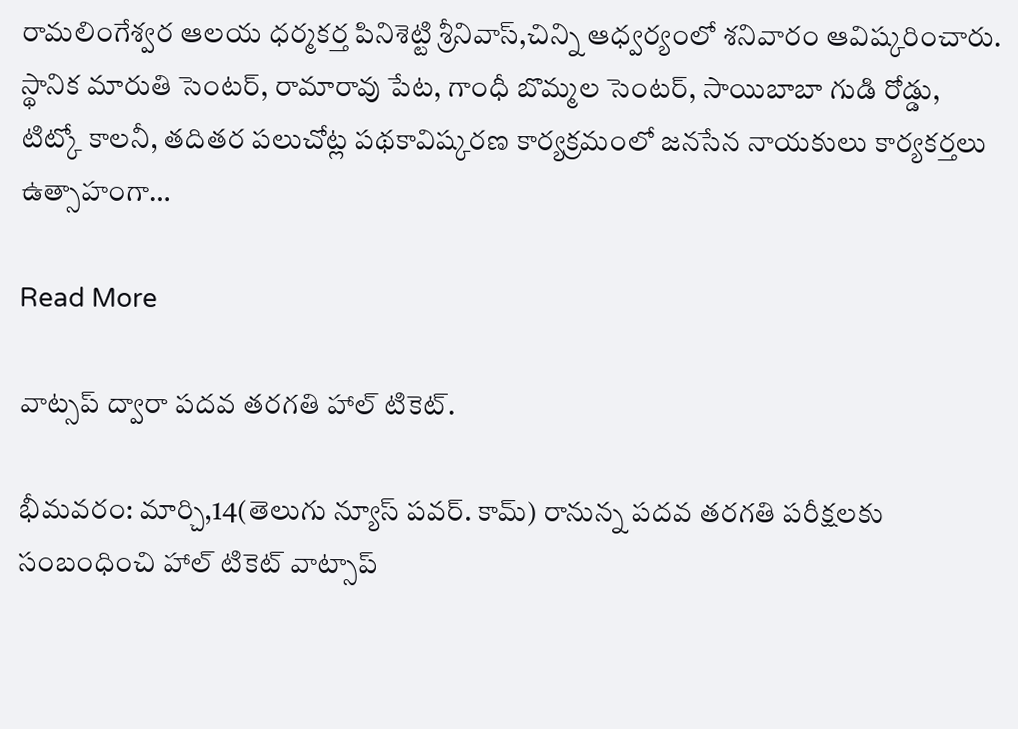రామలింగేశ్వర ఆలయ ధర్మకర్త పినిశెట్టి శ్రీనివాస్,చిన్ని ఆధ్వర్యంలో శనివారం ఆవిష్కరించారు. స్థానిక మారుతి సెంటర్, రామారావు పేట, గాంధీ బొమ్మల సెంటర్, సాయిబాబా గుడి రోడ్డు, టిట్కో కాలనీ, తదితర పలుచోట్ల పథకావిష్కరణ కార్యక్రమంలో జనసేన నాయకులు కార్యకర్తలు ఉత్సాహంగా…

Read More

వాట్సప్ ద్వారా పదవ తరగతి హాల్ టికెట్.

భీమవరం: మార్చి,14(తెలుగు న్యూస్ పవర్. కామ్) రానున్న పదవ తరగతి పరీక్షలకు సంబంధించి హాల్ టికెట్ వాట్సాప్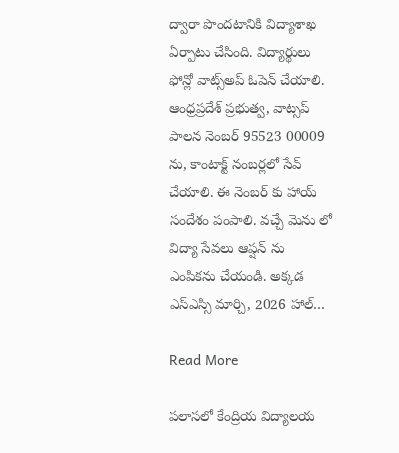ద్వారా పొందటానికి విద్యాశాఖ ఏర్పాటు చేసింది. విద్యార్థులు ఫోన్లో వాట్స్అప్ ఓపెన్ చేయాలి. ఆంధ్రప్రదేశ్ ప్రభుత్వ, వాట్సప్ పాలన నెంబర్ 95523 00009 ను, కాంటాక్ట్ నంబర్లలో సేవ్ చేయాలి. ఈ నెంబర్ కు హాయ్ సందేశం పంపాలి. వచ్చే మెను లో విద్యా సేవలు ఆప్షన్ ను ఎంపికను చేయండి. అక్కడ ఎస్ఎస్సి మార్చి, 2026 హాల్…

Read More

పలాసలో కేంద్రియ విద్యాలయ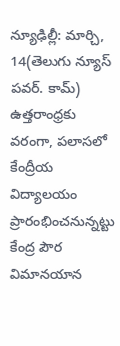న్యూఢిల్లీ: మార్చి, 14(తెలుగు న్యూస్ పవర్. కామ్) ఉత్తరాంధ్రకు వరంగా, పలాసలో కేంద్రీయ విద్యాలయం ప్రారంభించనున్నట్టు కేంద్ర పౌర విమానయాన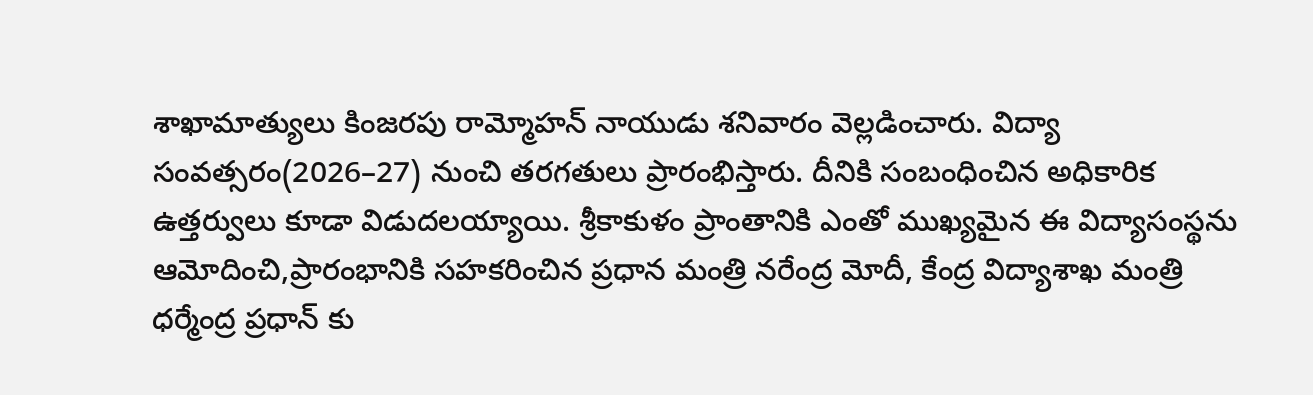శాఖామాత్యులు కింజరపు రామ్మోహన్ నాయుడు శనివారం వెల్లడించారు. విద్యా సంవత్సరం(2026–27) నుంచి తరగతులు ప్రారంభిస్తారు. దీనికి సంబంధించిన అధికారిక ఉత్తర్వులు కూడా విడుదలయ్యాయి. శ్రీకాకుళం ప్రాంతానికి ఎంతో ముఖ్యమైన ఈ విద్యాసంస్థను ఆమోదించి,ప్రారంభానికి సహకరించిన ప్రధాన మంత్రి నరేంద్ర మోదీ, కేంద్ర విద్యాశాఖ మంత్రి ధర్మేంద్ర ప్రధాన్ కు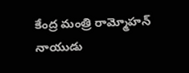కేంద్ర మంత్రి రామ్మోహన్ నాయుడు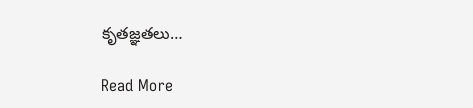కృతజ్ఞతలు…

Read More